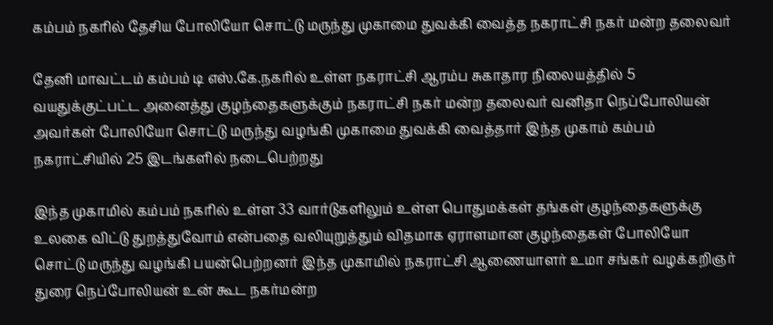கம்பம் நகரில் தேசிய போலியோ சொட்டு மருந்து முகாமை துவக்கி வைத்த நகராட்சி நகர் மன்ற தலைவர்

தேனி மாவட்டம் கம்பம் டி எஸ்.கே.நகரில் உள்ள நகராட்சி ஆரம்ப சுகாதார நிலையத்தில் 5 வயதுக்குட்பட்ட அனைத்து குழந்தைகளுக்கும் நகராட்சி நகர் மன்ற தலைவர் வனிதா நெப்போலியன் அவர்கள் போலியோ சொட்டு மருந்து வழங்கி முகாமை துவக்கி வைத்தார் இந்த முகாம் கம்பம் நகராட்சியில் 25 இடங்களில் நடைபெற்றது

இந்த முகாமில் கம்பம் நகரில் உள்ள 33 வார்டுகளிலும் உள்ள பொதுமக்கள் தங்கள் குழந்தைகளுக்கு உலகை விட்டு துறத்துவோம் என்பதை வலியுறுத்தும் விதமாக ஏராளமான குழந்தைகள் போலியோ சொட்டு மருந்து வழங்கி பயன்பெற்றனர் இந்த முகாமில் நகராட்சி ஆணையாளர் உமா சங்கர் வழக்கறிஞர் துரை நெப்போலியன் உன் கூட நகர்மன்ற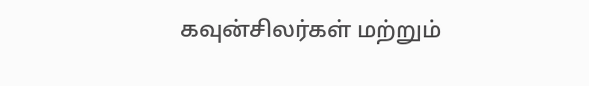கவுன்சிலர்கள் மற்றும்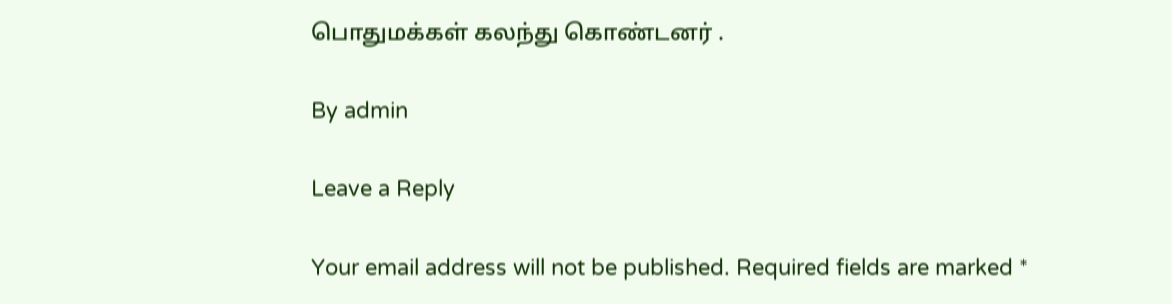பொதுமக்கள் கலந்து கொண்டனர் .

By admin

Leave a Reply

Your email address will not be published. Required fields are marked *